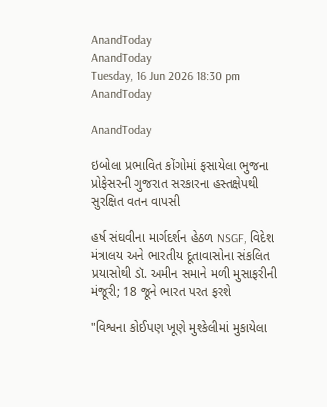AnandToday
AnandToday
Tuesday, 16 Jun 2026 18:30 pm
AnandToday

AnandToday

ઇબોલા પ્રભાવિત કોંગોમાં ફસાયેલા ભુજના પ્રોફેસરની ગુજરાત સરકારના હસ્તક્ષેપથી સુરક્ષિત વતન વાપસી

હર્ષ સંઘવીના માર્ગદર્શન હેઠળ NSGF, વિદેશ મંત્રાલય અને ભારતીય દૂતાવાસોના સંકલિત પ્રયાસોથી ડૉ. અમીન સમાને મળી મુસાફરીની મંજૂરી; 18 જૂને ભારત પરત ફરશે

"વિશ્વના કોઈપણ ખૂણે મુશ્કેલીમાં મુકાયેલા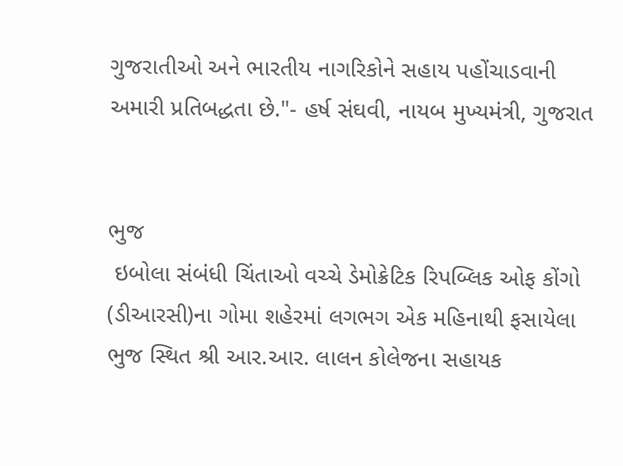ગુજરાતીઓ અને ભારતીય નાગરિકોને સહાય પહોંચાડવાની અમારી પ્રતિબદ્ધતા છે."- હર્ષ સંઘવી, નાયબ મુખ્યમંત્રી, ગુજરાત


ભુજ
 ઇબોલા સંબંધી ચિંતાઓ વચ્ચે ડેમોક્રેટિક રિપબ્લિક ઓફ કોંગો (ડીઆરસી)ના ગોમા શહેરમાં લગભગ એક મહિનાથી ફસાયેલા ભુજ સ્થિત શ્રી આર.આર. લાલન કોલેજના સહાયક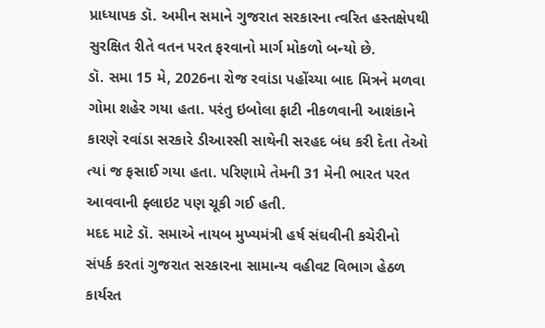પ્રાધ્યાપક ડૉ. અમીન સમાને ગુજરાત સરકારના ત્વરિત હસ્તક્ષેપથી સુરક્ષિત રીતે વતન પરત ફરવાનો માર્ગ મોકળો બન્યો છે.
ડૉ. સમા 15 મે, 2026ના રોજ રવાંડા પહોંચ્યા બાદ મિત્રને મળવા ગોમા શહેર ગયા હતા. પરંતુ ઇબોલા ફાટી નીકળવાની આશંકાને કારણે રવાંડા સરકારે ડીઆરસી સાથેની સરહદ બંધ કરી દેતા તેઓ ત્યાં જ ફસાઈ ગયા હતા. પરિણામે તેમની 31 મેની ભારત પરત આવવાની ફ્લાઇટ પણ ચૂકી ગઈ હતી.
મદદ માટે ડૉ. સમાએ નાયબ મુખ્યમંત્રી હર્ષ સંઘવીની કચેરીનો સંપર્ક કરતાં ગુજરાત સરકારના સામાન્ય વહીવટ વિભાગ હેઠળ કાર્યરત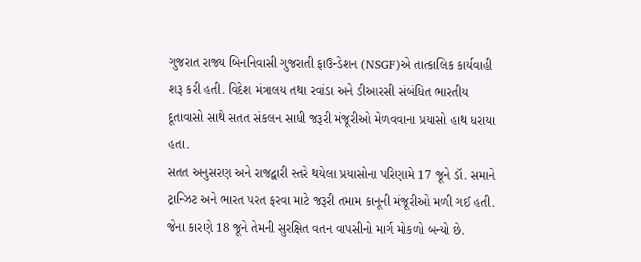ગુજરાત રાજ્ય બિનનિવાસી ગુજરાતી ફાઉન્ડેશન (NSGF)એ તાત્કાલિક કાર્યવાહી શરૂ કરી હતી. વિદેશ મંત્રાલય તથા રવાંડા અને ડીઆરસી સંબંધિત ભારતીય દૂતાવાસો સાથે સતત સંકલન સાધી જરૂરી મંજૂરીઓ મેળવવાના પ્રયાસો હાથ ધરાયા હતા.
સતત અનુસરણ અને રાજદ્વારી સ્તરે થયેલા પ્રયાસોના પરિણામે 17 જૂને ડૉ. સમાને ટ્રાન્ઝિટ અને ભારત પરત ફરવા માટે જરૂરી તમામ કાનૂની મંજૂરીઓ મળી ગઈ હતી. જેના કારણે 18 જૂને તેમની સુરક્ષિત વતન વાપસીનો માર્ગ મોકળો બન્યો છે.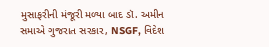મુસાફરીની મંજૂરી મળ્યા બાદ ડૉ. અમીન સમાએ ગુજરાત સરકાર, NSGF, વિદેશ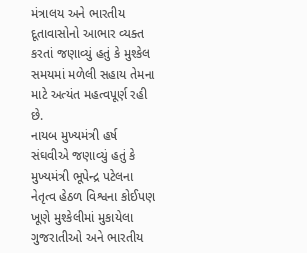મંત્રાલય અને ભારતીય દૂતાવાસોનો આભાર વ્યક્ત કરતાં જણાવ્યું હતું કે મુશ્કેલ સમયમાં મળેલી સહાય તેમના માટે અત્યંત મહત્વપૂર્ણ રહી છે.
નાયબ મુખ્યમંત્રી હર્ષ સંઘવીએ જણાવ્યું હતું કે મુખ્યમંત્રી ભૂપેન્દ્ર પટેલના નેતૃત્વ હેઠળ વિશ્વના કોઈપણ ખૂણે મુશ્કેલીમાં મુકાયેલા ગુજરાતીઓ અને ભારતીય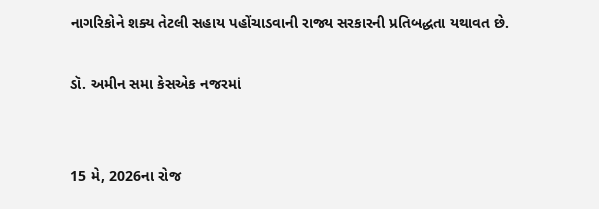નાગરિકોને શક્ય તેટલી સહાય પહોંચાડવાની રાજ્ય સરકારની પ્રતિબદ્ધતા યથાવત છે.

ડૉ. અમીન સમા કેસએક નજરમાં


15 મે, 2026ના રોજ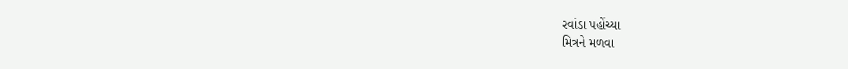રવાંડા પહોંચ્યા
મિત્રને મળવા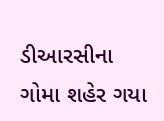ડીઆરસીના ગોમા શહેર ગયા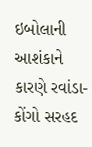ઇબોલાની આશંકાને કારણે રવાંડા-કોંગો સરહદ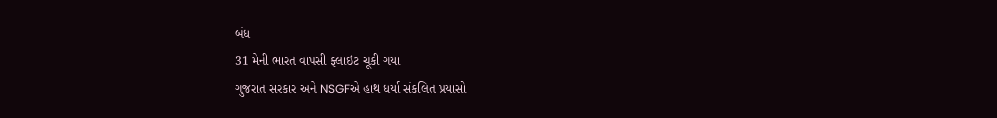બંધ
31 મેની ભારત વાપસી ફ્લાઇટ ચૂકી ગયા
ગુજરાત સરકાર અને NSGFએ હાથ ધર્યા સંકલિત પ્રયાસો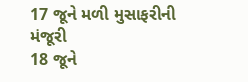17 જૂને મળી મુસાફરીની મંજૂરી
18 જૂને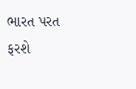ભારત પરત ફરશે